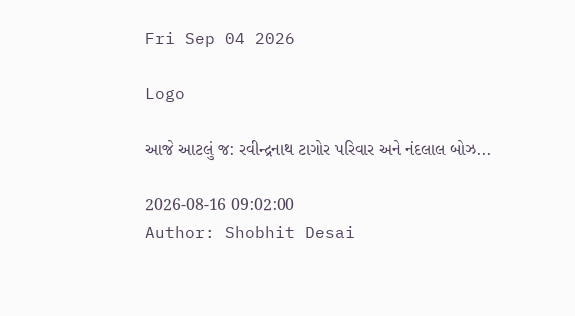Fri Sep 04 2026

Logo

આજે આટલું જ: રવીન્દ્રનાથ ટાગોર પરિવાર અને નંદલાલ બોઝ...

2026-08-16 09:02:00
Author: Shobhit Desai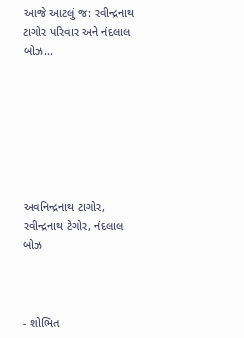આજે આટલું જ: રવીન્દ્રનાથ ટાગોર પરિવાર અને નંદલાલ બોઝ...







અવનિન્દ્રનાથ ટાગોર, રવીન્દ્રનાથ ટેગોર, નંદલાલ બોઝ



- શોભિત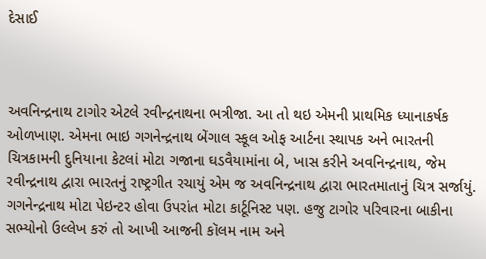દેસાઈ



અવનિન્દ્રનાથ ટાગોર એટલે રવીન્દ્રનાથના ભત્રીજા. આ તો થઇ એમની પ્રાથમિક ધ્યાનાકર્ષક ઓળખાણ. એમના ભાઇ ગગનેન્દ્રનાથ બેંગાલ સ્કૂલ ઓફ આર્ટના સ્થાપક અને ભારતની ચિત્રકામની દુનિયાના કેટલાં મોટા ગજાના ઘડવૈયામાંના બે, ખાસ કરીને અવનિન્દ્રનાથ, જેમ રવીન્દ્રનાથ દ્વારા ભારતનું રાષ્ટ્રગીત રચાયું એમ જ અવનિન્દ્રનાથ દ્વારા ભારતમાતાનું ચિત્ર સર્જાયું. ગગનેન્દ્રનાથ મોટા પેઇન્ટર હોવા ઉપરાંત મોટા કાર્ટૂનિસ્ટ પણ. હજુ ટાગોર પરિવારના બાકીના સભ્યોનો ઉલ્લેખ કરું તો આખી આજની કૉલમ નામ અને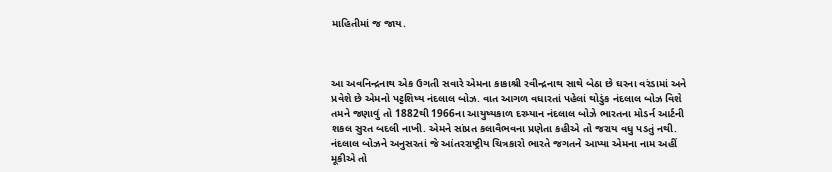માહિતીમાં જ જાય.



આ અવનિન્દ્રનાથ એક ઉગતી સવારે એમના કાકાશ્રી રવીન્દ્રનાથ સાથે બેઠા છે ઘરના વરંડામાં અને પ્રવેશે છે એમનો પટ્ટશિષ્ય નંદલાલ બોઝ. વાત આગળ વધારતાં પહેલાં થોડુંક નંદલાલ બોઝ વિશે તમને જણાવું તો 1882થી 1966ના આયુષ્યકાળ દરમ્યાન નંદલાલ બોઝે ભારતના મોડર્ન આર્ટની શકલ સુરત બદલી નાખી. એમને સાંપ્રત કલાવૈભવના પ્રણેતા કહીએ તો જરાય વધુ પડતું નથી. નંદલાલ બોઝને અનુસરતાં જે આંતરરાષ્ટ્રીય ચિત્રકારો ભારતે જગતને આપ્યા એમના નામ અહીં મૂકીએ તો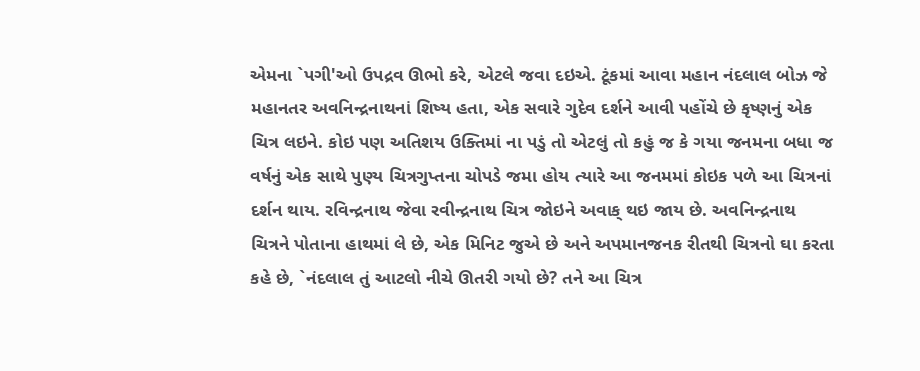એમના `પગી'ઓ ઉપદ્રવ ઊભો કરે, એટલે જવા દઇએ. ટૂંકમાં આવા મહાન નંદલાલ બોઝ જે મહાનતર અવનિન્દ્રનાથનાં શિષ્ય હતા, એક સવારે ગુદેવ દર્શને આવી પહોંચે છે કૃષ્ણનું એક ચિત્ર લઇને. કોઇ પણ અતિશય ઉક્તિમાં ના પડું તો એટલું તો કહું જ કે ગયા જનમના બધા જ વર્ષનું એક સાથે પુણ્ય ચિત્રગુપ્તના ચોપડે જમા હોય ત્યારે આ જનમમાં કોઇક પળે આ ચિત્રનાં દર્શન થાય. રવિન્દ્રનાથ જેવા રવીન્દ્રનાથ ચિત્ર જોઇને અવાક્ થઇ જાય છે. અવનિન્દ્રનાથ ચિત્રને પોતાના હાથમાં લે છે, એક મિનિટ જુએ છે અને અપમાનજનક રીતથી ચિત્રનો ઘા કરતા કહે છે, `નંદલાલ તું આટલો નીચે ઊતરી ગયો છે? તને આ ચિત્ર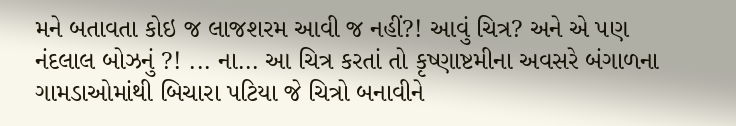મને બતાવતા કોઇ જ લાજશરમ આવી જ નહીં?! આવું ચિત્ર? અને એ પણ નંદલાલ બોઝનું ?! ... ના... આ ચિત્ર કરતાં તો કૃષ્ણાષ્ટમીના અવસરે બંગાળના ગામડાઓમાંથી બિચારા પટિયા જે ચિત્રો બનાવીને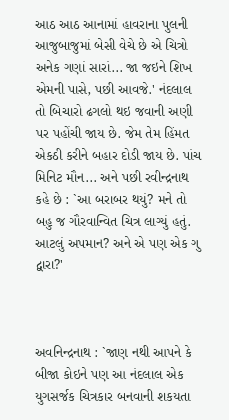આઠ આઠ આનામાં હાવરાના પુલની આજુબાજુમાં બેસી વેચે છે એ ચિત્રો અનેક ગણાં સારાં... જા જઇને શિખ એમની પાસે, પછી આવજે.' નંદલાલ તો બિચારો ઢગલો થઇ જવાની અણી પર પહોંચી જાય છે. જેમ તેમ હિંમત એકઠી કરીને બહાર દોડી જાય છે. પાંચ મિનિટ મૌન... અને પછી રવીન્દ્રનાથ કહે છે : `આ બરાબર થયું? મને તો બહુ જ ગૌરવાન્વિત ચિત્ર લાગ્યું હતું. આટલું અપમાન? અને એ પણ એક ગુ દ્વારા?'



અવનિન્દ્રનાથ : `જાણ નથી આપને કે બીજા કોઇને પણ આ નંદલાલ એક યુગસર્જક ચિત્રકાર બનવાની શકયતા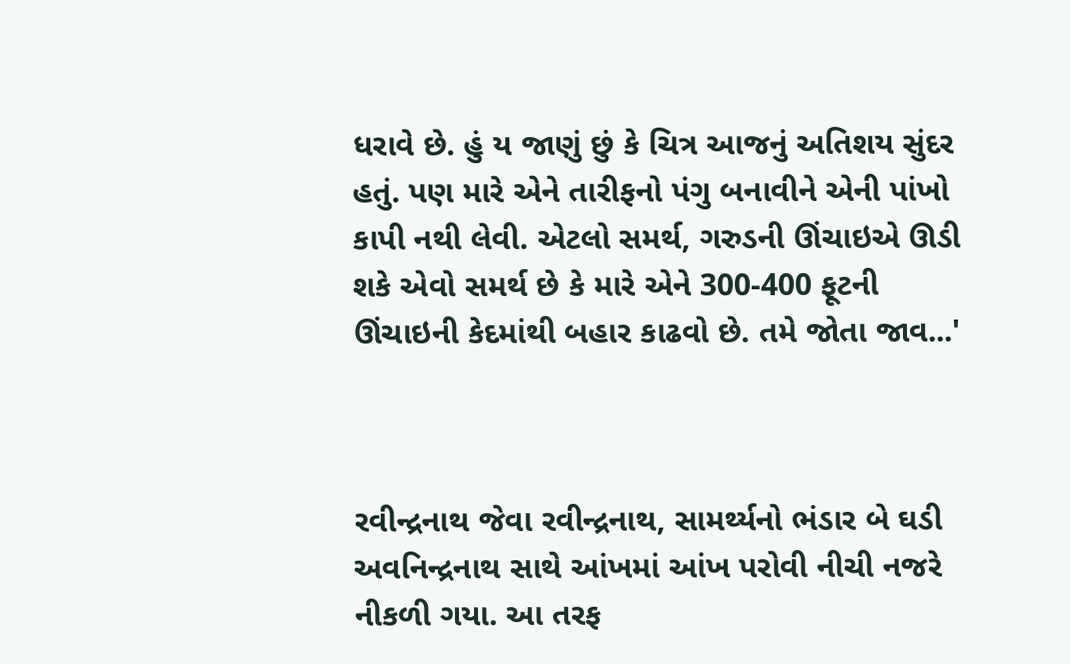ધરાવે છે. હું ય જાણું છું કે ચિત્ર આજનું અતિશય સુંદર હતું. પણ મારે એને તારીફનો પંગુ બનાવીને એની પાંખો કાપી નથી લેવી. એટલો સમર્થ, ગરુડની ઊંચાઇએ ઊડી શકે એવો સમર્થ છે કે મારે એને 300-400 ફૂટની ઊંચાઇની કેદમાંથી બહાર કાઢવો છે. તમે જોતા જાવ...'



રવીન્દ્રનાથ જેવા રવીન્દ્રનાથ, સામર્થ્યનો ભંડાર બે ઘડી અવનિન્દ્રનાથ સાથે આંખમાં આંખ પરોવી નીચી નજરે નીકળી ગયા. આ તરફ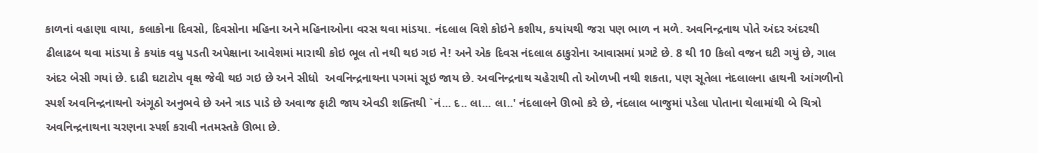કાળનાં વહાણા વાયા, કલાકોના દિવસો, દિવસોના મહિના અને મહિનાઓના વરસ થવા માંડયા. નંદલાલ વિશે કોઇને કશીય, કયાંયથી જરા પણ ભાળ ન મળે. અવનિન્દ્રનાથ પોતે અંદર અંદરથી ઢીલાઢબ થવા માંડયા કે કયાંક વધુ પડતી અપેક્ષાના આવેશમાં મારાથી કોઇ ભૂલ તો નથી થઇ ગઇ ને! અને એક દિવસ નંદલાલ ઠાકુરોના આવાસમાં પ્રગટે છે. 8 થી 10 કિલો વજન ઘટી ગયું છે, ગાલ અંદર બેસી ગયાં છે. દાઢી ઘટાટોપ વૃક્ષ જેવી થઇ ગઇ છે અને સીધો  અવનિન્દ્રનાથના પગમાં સૂઇ જાય છે. અવનિન્દ્રનાથ ચહેરાથી તો ઓળખી નથી શકતા, પણ સૂતેલા નંદલાલના હાથની આંગળીનો સ્પર્શ અવનિન્દ્રનાથનો અંગૂઠો અનુભવે છે અને ત્રાડ પાડે છે અવાજ ફાટી જાય એવડી શક્તિથી `નં... દ.. લા... લા..' નંદલાલને ઊભો કરે છે, નંદલાલ બાજુમાં પડેલા પોતાના થેલામાંથી બે ચિત્રો અવનિન્દ્રનાથના ચરણના સ્પર્શ કરાવી નતમસ્તકે ઊભા છે.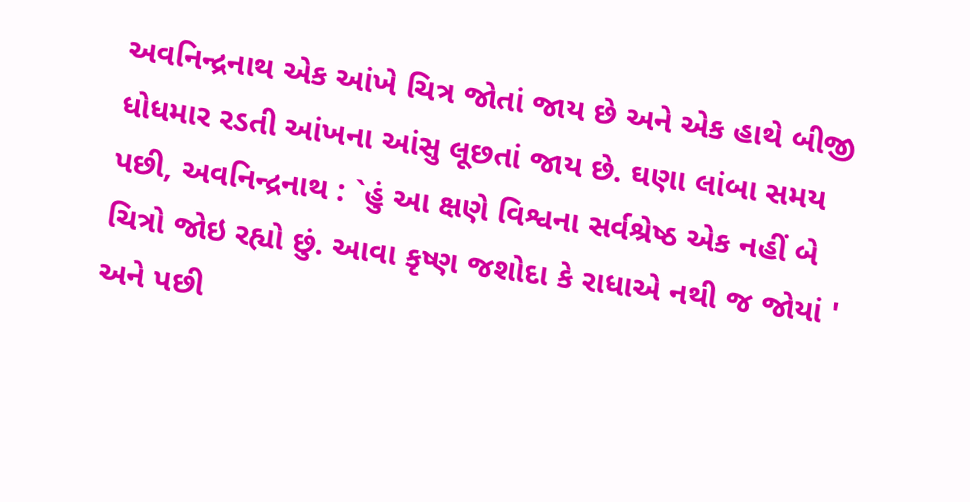અવનિન્દ્રનાથ એક આંખે ચિત્ર જોતાં જાય છે અને એક હાથે બીજી ધોધમાર રડતી આંખના આંસુ લૂછતાં જાય છે. ઘણા લાંબા સમય પછી, અવનિન્દ્રનાથ : `હું આ ક્ષણે વિશ્વના સર્વશ્રેષ્ઠ એક નહીં બે ચિત્રો જોઇ રહ્યો છું. આવા કૃષ્ણ જશોદા કે રાધાએ નથી જ જોયાં ' અને પછી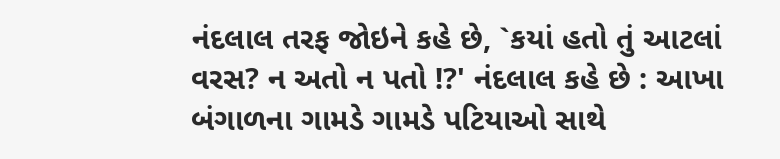નંદલાલ તરફ જોઇને કહે છે, `કયાં હતો તું આટલાં વરસ? ન અતો ન પતો !?' નંદલાલ કહે છે : આખા બંગાળના ગામડે ગામડે પટિયાઓ સાથે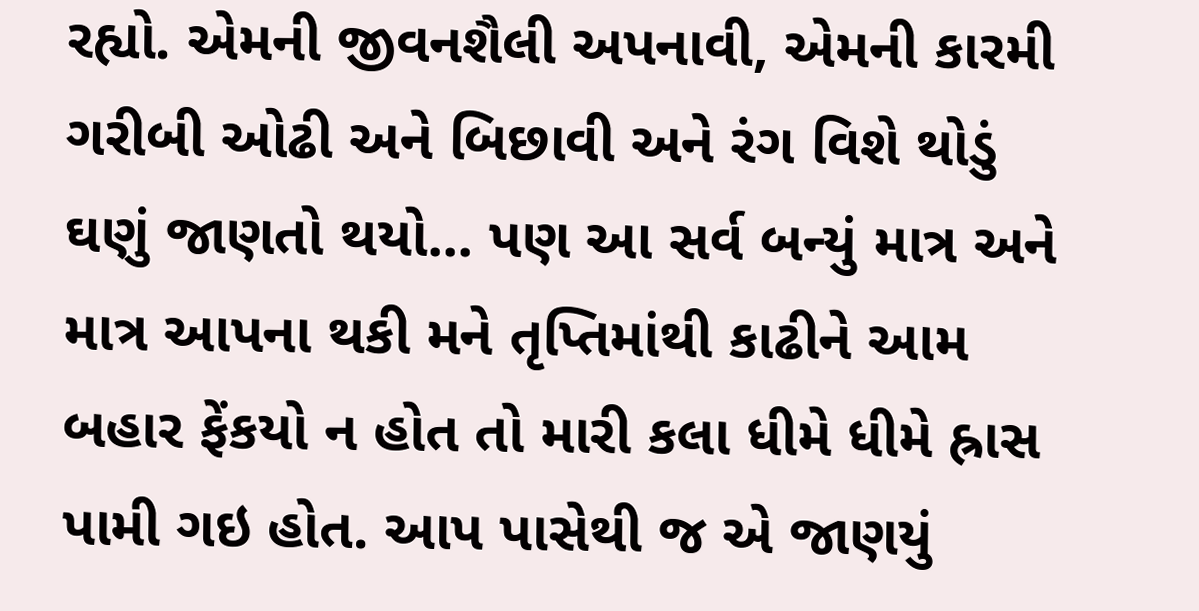રહ્યો. એમની જીવનશૈલી અપનાવી, એમની કારમી ગરીબી ઓઢી અને બિછાવી અને રંગ વિશે થોડું ઘણું જાણતો થયો... પણ આ સર્વ બન્યું માત્ર અને માત્ર આપના થકી મને તૃપ્તિમાંથી કાઢીને આમ બહાર ફેંકયો ન હોત તો મારી કલા ધીમે ધીમે હ્રાસ પામી ગઇ હોત. આપ પાસેથી જ એ જાણયું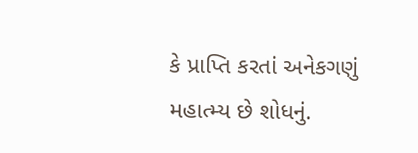કે પ્રાપ્તિ કરતાં અનેકગણું મહાત્મ્ય છે શોધનું.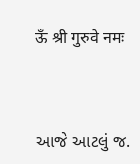ऊँ श्री गुरुवे नमः



આજે આટલું જ.